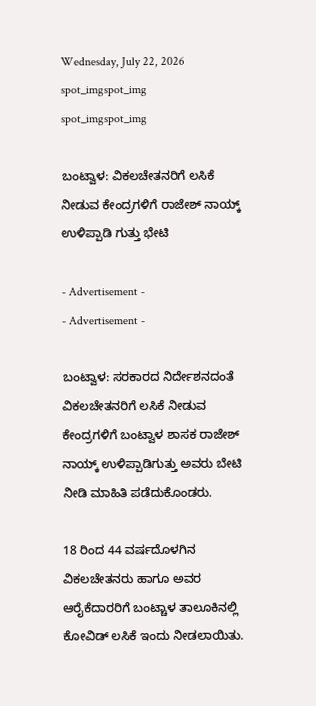Wednesday, July 22, 2026
spot_imgspot_img
spot_imgspot_img

ಬಂಟ್ವಾಳ: ವಿಕಲಚೇತನರಿಗೆ ಲಸಿಕೆ ನೀಡುವ ಕೇಂದ್ರಗಳಿಗೆ ರಾಜೇಶ್ ನಾಯ್ಕ್ ಉಳಿಪ್ಪಾಡಿ ಗುತ್ತು ಭೇಟಿ

- Advertisement -
- Advertisement -

ಬಂಟ್ವಾಳ: ಸರಕಾರದ ನಿರ್ದೇಶನದಂತೆ ವಿಕಲಚೇತನರಿಗೆ ಲಸಿಕೆ ನೀಡುವ ಕೇಂದ್ರಗಳಿಗೆ ಬಂಟ್ವಾಳ ಶಾಸಕ ರಾಜೇಶ್ ನಾಯ್ಕ್ ಉಳಿಪ್ಪಾಡಿಗುತ್ತು ಅವರು ಬೇಟಿ ನೀಡಿ ಮಾಹಿತಿ ಪಡೆದುಕೊಂಡರು.

18 ರಿಂದ 44 ವರ್ಷದೊಳಗಿನ ವಿಕಲಚೇತನರು ಹಾಗೂ ಅವರ ಆರೈಕೆದಾರರಿಗೆ ಬಂಟ್ಚಾಳ ತಾಲೂಕಿನಲ್ಲಿ ಕೋವಿಡ್ ಲಸಿಕೆ ಇಂದು ನೀಡಲಾಯಿತು.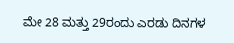ಮೇ 28 ಮತ್ತು 29ರಂದು ಎರಡು ದಿನಗಳ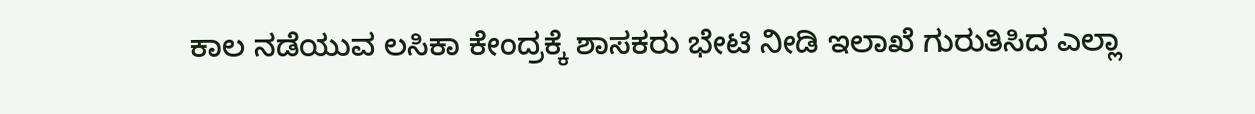ಕಾಲ ನಡೆಯುವ ಲಸಿಕಾ ಕೇಂದ್ರಕ್ಕೆ ಶಾಸಕರು ಭೇಟಿ ನೀಡಿ ಇಲಾಖೆ ಗುರುತಿಸಿದ ಎಲ್ಲಾ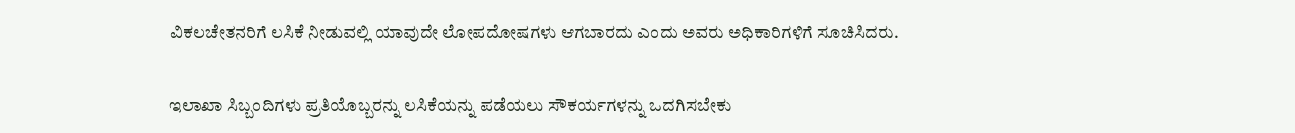ವಿಕಲಚೇತನರಿಗೆ ಲಸಿಕೆ ನೀಡುವಲ್ಲಿ ಯಾವುದೇ ಲೋಪದೋಷಗಳು ಆಗಬಾರದು ಎಂದು ಅವರು ಅಧಿಕಾರಿಗಳಿಗೆ ಸೂಚಿಸಿದರು.

ಇಲಾಖಾ ಸಿಬ್ಬಂದಿಗಳು ಪ್ರತಿಯೊಬ್ಬರನ್ನು ಲಸಿಕೆಯನ್ನು ಪಡೆಯಲು ಸೌಕರ್ಯಗಳನ್ನು ಒದಗಿಸಬೇಕು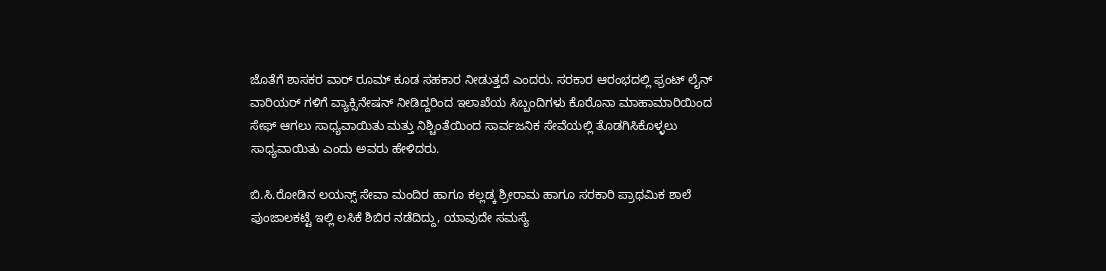ಜೊತೆಗೆ ಶಾಸಕರ ವಾರ್ ರೂಮ್ ಕೂಡ ಸಹಕಾರ ನೀಡುತ್ತದೆ ಎಂದರು. ಸರಕಾರ ಆರಂಭದಲ್ಲಿ ಫ್ರಂಟ್ ಲೈನ್ ವಾರಿಯರ್ ಗಳಿಗೆ ವ್ಯಾಕ್ಸಿನೇಷನ್‌ ನೀಡಿದ್ದರಿಂದ ಇಲಾಖೆಯ ಸಿಬ್ಬಂದಿಗಳು ಕೊರೊನಾ ಮಾಹಾಮಾರಿಯಿಂದ ಸೇಫ್ ಆಗಲು ಸಾಧ್ಯವಾಯಿತು ಮತ್ತು ನಿಶ್ಚಿಂತೆಯಿಂದ ಸಾರ್ವಜನಿಕ ಸೇವೆಯಲ್ಲಿ ತೊಡಗಿಸಿಕೊಳ್ಳಲು ಸಾಧ್ಯವಾಯಿತು ಎಂದು ಅವರು ಹೇಳಿದರು.

ಬಿ.ಸಿ.ರೋಡಿನ ಲಯನ್ಸ್ ಸೇವಾ ಮಂದಿರ ಹಾಗೂ ಕಲ್ಲಡ್ಕ ಶ್ರೀರಾಮ ಹಾಗೂ ಸರಕಾರಿ ಪ್ರಾಥಮಿಕ ಶಾಲೆ ಪುಂಜಾಲಕಟ್ಟೆ ಇಲ್ಲಿ ಲಸಿಕೆ ಶಿಬಿರ ನಡೆದಿದ್ದು, ಯಾವುದೇ ಸಮಸ್ಯೆ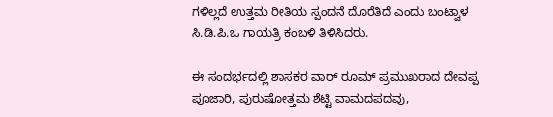ಗಳಿಲ್ಲದೆ ಉತ್ತಮ ರೀತಿಯ ಸ್ಪಂದನೆ ದೊರೆತಿದೆ ಎಂದು ಬಂಟ್ವಾಳ ಸಿ.ಡಿ.ಪಿ.ಒ ಗಾಯತ್ರಿ ಕಂಬಳಿ ತಿಳಿಸಿದರು.

ಈ ಸಂದರ್ಭದಲ್ಲಿ ಶಾಸಕರ ವಾರ್ ರೂಮ್ ಪ್ರಮುಖರಾದ ದೇವಪ್ಪ ಪೂಜಾರಿ, ಪುರುಷೋತ್ತಮ ಶೆಟ್ಟಿ ವಾಮದಪದವು,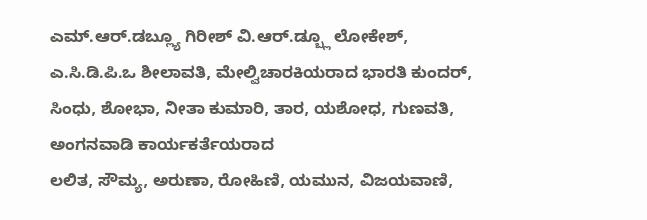ಎಮ್.ಆರ್.ಡಬ್ಲ್ಯೂ ಗಿರೀಶ್ ವಿ.ಆರ್.ಡ್ಬ್ಲೂ ಲೋಕೇಶ್, ಎ.ಸಿ.ಡಿ.ಪಿ.ಒ ಶೀಲಾವತಿ, ಮೇಲ್ವಿಚಾರಕಿಯರಾದ ಭಾರತಿ ಕುಂದರ್, ಸಿಂಧು, ಶೋಭಾ, ನೀತಾ ಕುಮಾರಿ, ತಾರ, ಯಶೋಧ, ಗುಣವತಿ, ಅಂಗನವಾಡಿ ಕಾರ್ಯಕರ್ತೆಯರಾದ
ಲಲಿತ, ಸೌಮ್ಯ, ಅರುಣಾ, ರೋಹಿಣಿ, ಯಮುನ, ವಿಜಯವಾಣಿ,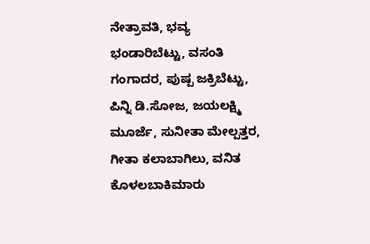ನೇತ್ರಾವತಿ, ಭವ್ಯ ಭಂಡಾರಿಬೆಟ್ಟು, ವಸಂತಿ ಗಂಗಾದರ, ಪುಷ್ಪ ಜಕ್ರಿಬೆಟ್ಟು, ಪಿನ್ನಿ ಡಿ.ಸೋಜ, ಜಯಲಕ್ಷ್ಮಿ ಮೂರ್ಜೆ, ಸುನೀತಾ ಮೇಲ್ಪತ್ತರ, ಗೀತಾ ಕಲಾಬಾಗಿಲು, ವನಿತ ಕೊಳಲಬಾಕಿಮಾರು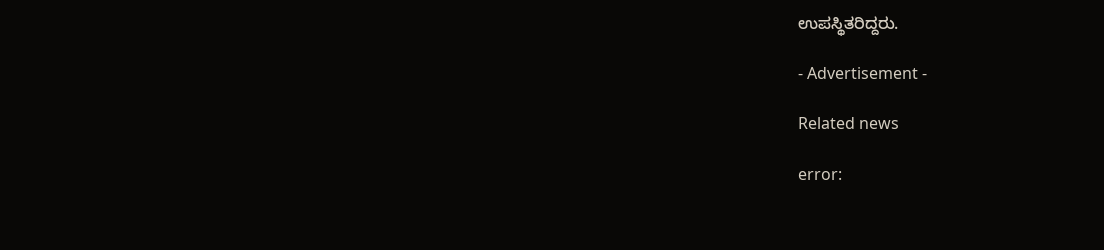ಉಪಸ್ಥಿತರಿದ್ದರು.

- Advertisement -

Related news

error: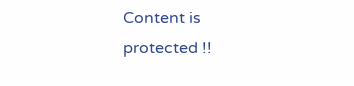Content is protected !!